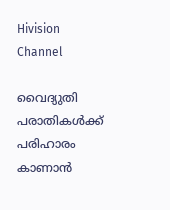Hivision Channel

വൈദ്യുതി പരാതികള്‍ക്ക് പരിഹാരം കാണാന്‍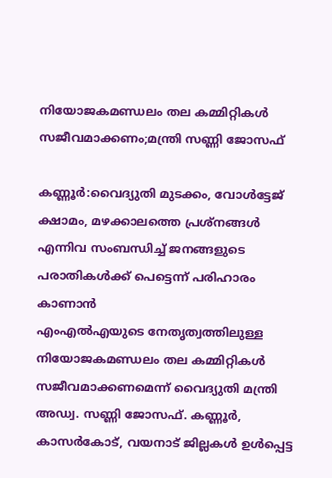നിയോജകമണ്ഡലം തല കമ്മിറ്റികള്‍ സജീവമാക്കണം;മന്ത്രി സണ്ണി ജോസഫ്

കണ്ണൂര്‍:വൈദ്യുതി മുടക്കം, വോള്‍ട്ടേജ് ക്ഷാമം, മഴക്കാലത്തെ പ്രശ്നങ്ങള്‍ എന്നിവ സംബന്ധിച്ച് ജനങ്ങളുടെ പരാതികള്‍ക്ക് പെട്ടെന്ന് പരിഹാരം കാണാന്‍
എംഎല്‍എയുടെ നേതൃത്വത്തിലുള്ള നിയോജകമണ്ഡലം തല കമ്മിറ്റികള്‍ സജീവമാക്കണമെന്ന് വൈദ്യുതി മന്ത്രി അഡ്വ. സണ്ണി ജോസഫ്. കണ്ണൂര്‍, കാസര്‍കോട്, വയനാട് ജില്ലകള്‍ ഉള്‍പ്പെട്ട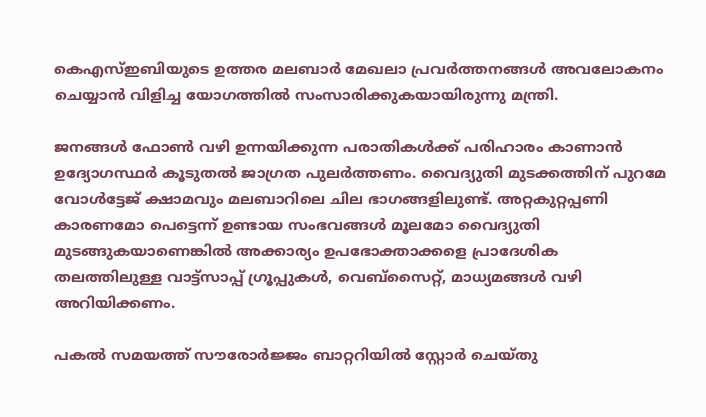കെഎസ്ഇബിയുടെ ഉത്തര മലബാര്‍ മേഖലാ പ്രവര്‍ത്തനങ്ങള്‍ അവലോകനം ചെയ്യാന്‍ വിളിച്ച യോഗത്തില്‍ സംസാരിക്കുകയായിരുന്നു മന്ത്രി.

ജനങ്ങള്‍ ഫോണ്‍ വഴി ഉന്നയിക്കുന്ന പരാതികള്‍ക്ക് പരിഹാരം കാണാന്‍ ഉദ്യോഗസ്ഥര്‍ കൂടുതല്‍ ജാഗ്രത പുലര്‍ത്തണം. വൈദ്യുതി മുടക്കത്തിന് പുറമേ വോള്‍ട്ടേജ് ക്ഷാമവും മലബാറിലെ ചില ഭാഗങ്ങളിലുണ്ട്. അറ്റകുറ്റപ്പണി കാരണമോ പെട്ടെന്ന് ഉണ്ടായ സംഭവങ്ങള്‍ മൂലമോ വൈദ്യുതി മുടങ്ങുകയാണെങ്കില്‍ അക്കാര്യം ഉപഭോക്താക്കളെ പ്രാദേശിക തലത്തിലുള്ള വാട്ട്സാപ്പ് ഗ്രൂപ്പുകള്‍, വെബ്സൈറ്റ്, മാധ്യമങ്ങള്‍ വഴി അറിയിക്കണം.

പകല്‍ സമയത്ത് സൗരോര്‍ജ്ജം ബാറ്ററിയില്‍ സ്റ്റോര്‍ ചെയ്തു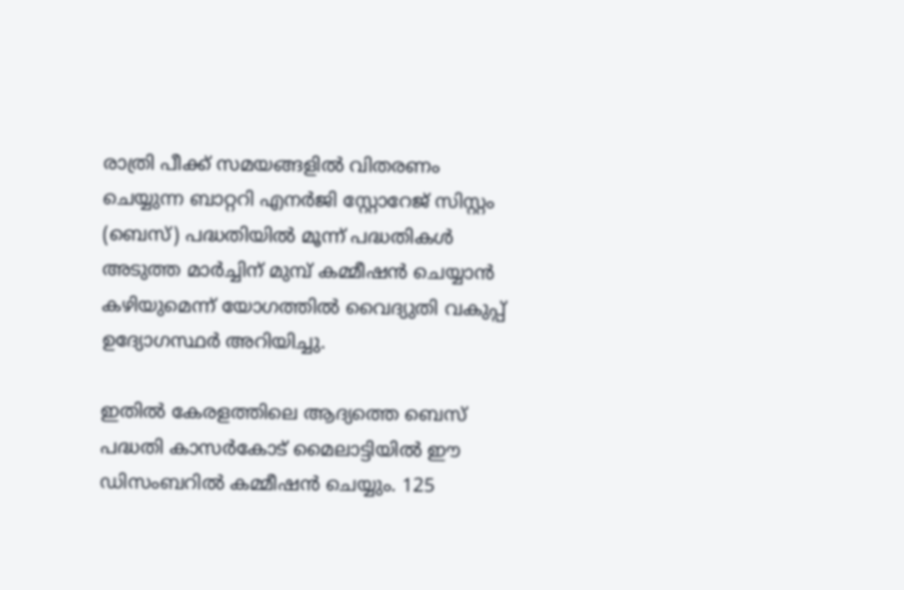രാത്രി പീക്ക് സമയങ്ങളില്‍ വിതരണം ചെയ്യുന്ന ബാറ്ററി എനര്‍ജി സ്റ്റോറേജ് സിസ്റ്റം (ബെസ്) പദ്ധതിയില്‍ മൂന്ന് പദ്ധതികള്‍ അടുത്ത മാര്‍ച്ചിന് മുമ്പ് കമ്മീഷന്‍ ചെയ്യാന്‍ കഴിയുമെന്ന് യോഗത്തില്‍ വൈദ്യുതി വകുപ്പ് ഉദ്യോഗസ്ഥര്‍ അറിയിച്ചു.

ഇതില്‍ കേരളത്തിലെ ആദ്യത്തെ ബെസ് പദ്ധതി കാസര്‍കോട് മൈലാട്ടിയില്‍ ഈ ഡിസംബറില്‍ കമ്മീഷന്‍ ചെയ്യും. 125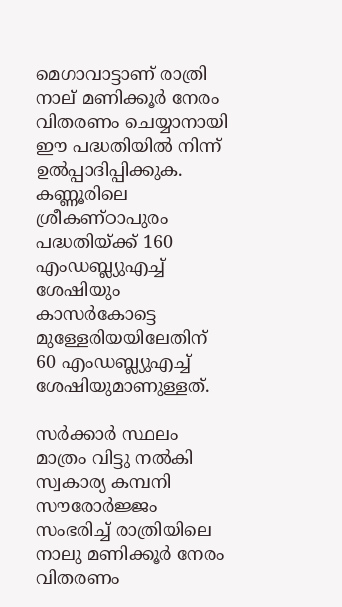മെഗാവാട്ടാണ് രാത്രി നാല് മണിക്കൂര്‍ നേരം വിതരണം ചെയ്യാനായി ഈ പദ്ധതിയില്‍ നിന്ന് ഉല്‍പ്പാദിപ്പിക്കുക. കണ്ണൂരിലെ ശ്രീകണ്ഠാപുരം പദ്ധതിയ്ക്ക് 160
എംഡബ്ല്യുഎച്ച് ശേഷിയും കാസര്‍കോട്ടെ മുള്ളേരിയയിലേതിന് 60 എംഡബ്ല്യുഎച്ച് ശേഷിയുമാണുള്ളത്.

സര്‍ക്കാര്‍ സ്ഥലം മാത്രം വിട്ടു നല്‍കി സ്വകാര്യ കമ്പനി സൗരോര്‍ജ്ജം സംഭരിച്ച് രാത്രിയിലെ നാലു മണിക്കൂര്‍ നേരം വിതരണം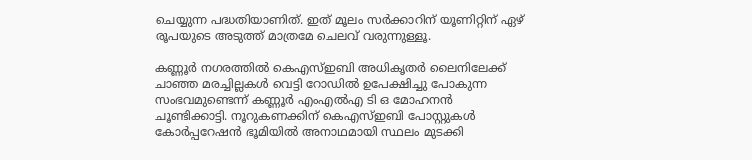ചെയ്യുന്ന പദ്ധതിയാണിത്. ഇത് മൂലം സര്‍ക്കാറിന് യൂണിറ്റിന് ഏഴ് രൂപയുടെ അടുത്ത് മാത്രമേ ചെലവ് വരുന്നുള്ളൂ.

കണ്ണൂര്‍ നഗരത്തില്‍ കെഎസ്ഇബി അധികൃതര്‍ ലൈനിലേക്ക് ചാഞ്ഞ മരച്ചില്ലകള്‍ വെട്ടി റോഡില്‍ ഉപേക്ഷിച്ചു പോകുന്ന സംഭവമുണ്ടെന്ന് കണ്ണൂര്‍ എംഎല്‍എ ടി ഒ മോഹനന്‍ ചൂണ്ടിക്കാട്ടി. നൂറുകണക്കിന് കെഎസ്ഇബി പോസ്റ്റുകള്‍ കോര്‍പ്പറേഷന്‍ ഭൂമിയില്‍ അനാഥമായി സ്ഥലം മുടക്കി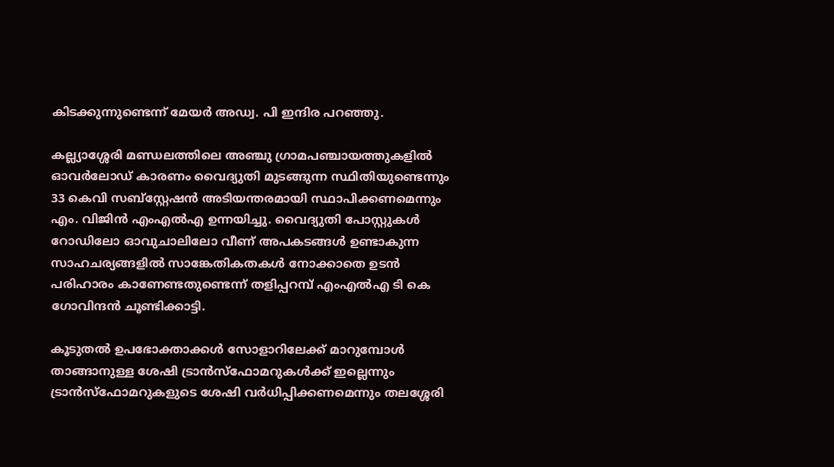കിടക്കുന്നുണ്ടെന്ന് മേയര്‍ അഡ്വ. പി ഇന്ദിര പറഞ്ഞു.

കല്ല്യാശ്ശേരി മണ്ഡലത്തിലെ അഞ്ചു ഗ്രാമപഞ്ചായത്തുകളില്‍ ഓവര്‍ലോഡ് കാരണം വൈദ്യുതി മുടങ്ങുന്ന സ്ഥിതിയുണ്ടെന്നും 33 കെവി സബ്സ്റ്റേഷന്‍ അടിയന്തരമായി സ്ഥാപിക്കണമെന്നും എം. വിജിന്‍ എംഎല്‍എ ഉന്നയിച്ചു. വൈദ്യുതി പോസ്റ്റുകള്‍ റോഡിലോ ഓവുചാലിലോ വീണ് അപകടങ്ങള്‍ ഉണ്ടാകുന്ന സാഹചര്യങ്ങളില്‍ സാങ്കേതികതകള്‍ നോക്കാതെ ഉടന്‍ പരിഹാരം കാണേണ്ടതുണ്ടെന്ന് തളിപ്പറമ്പ് എംഎല്‍എ ടി കെ ഗോവിന്ദന്‍ ചൂണ്ടിക്കാട്ടി.

കൂടുതല്‍ ഉപഭോക്താക്കള്‍ സോളാറിലേക്ക് മാറുമ്പോള്‍ താങ്ങാനുള്ള ശേഷി ട്രാന്‍സ്ഫോമറുകള്‍ക്ക് ഇല്ലെന്നും ട്രാന്‍സ്ഫോമറുകളുടെ ശേഷി വര്‍ധിപ്പിക്കണമെന്നും തലശ്ശേരി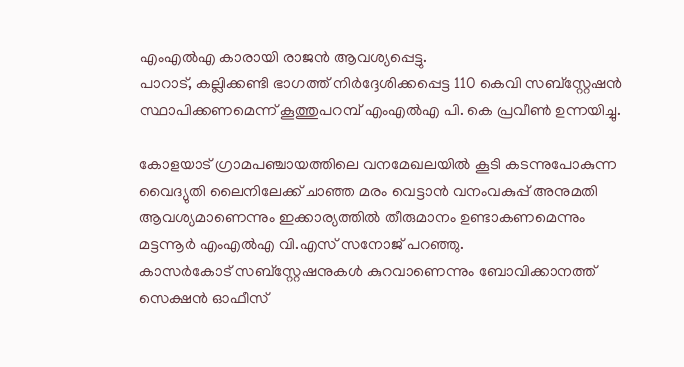എംഎല്‍എ കാരായി രാജന്‍ ആവശ്യപ്പെട്ടു.
പാറാട്, കല്ലിക്കണ്ടി ഭാഗത്ത് നിര്‍ദ്ദേശിക്കപ്പെട്ട 110 കെവി സബ്സ്റ്റേഷന്‍ സ്ഥാപിക്കണമെന്ന് കൂത്തുപറമ്പ് എംഎല്‍എ പി. കെ പ്രവീണ്‍ ഉന്നയിച്ചു.

കോളയാട് ഗ്രാമപഞ്ചായത്തിലെ വനമേഖലയില്‍ കൂടി കടന്നുപോകുന്ന വൈദ്യുതി ലൈനിലേക്ക് ചാഞ്ഞ മരം വെട്ടാന്‍ വനംവകുപ്പ് അനുമതി ആവശ്യമാണെന്നും ഇക്കാര്യത്തില്‍ തീരുമാനം ഉണ്ടാകണമെന്നും മട്ടന്നൂര്‍ എംഎല്‍എ വി.എസ് സനോജ് പറഞ്ഞു.
കാസര്‍കോട് സബ്സ്റ്റേഷനുകള്‍ കുറവാണെന്നും ബോവിക്കാനത്ത് സെക്ഷന്‍ ഓഫീസ്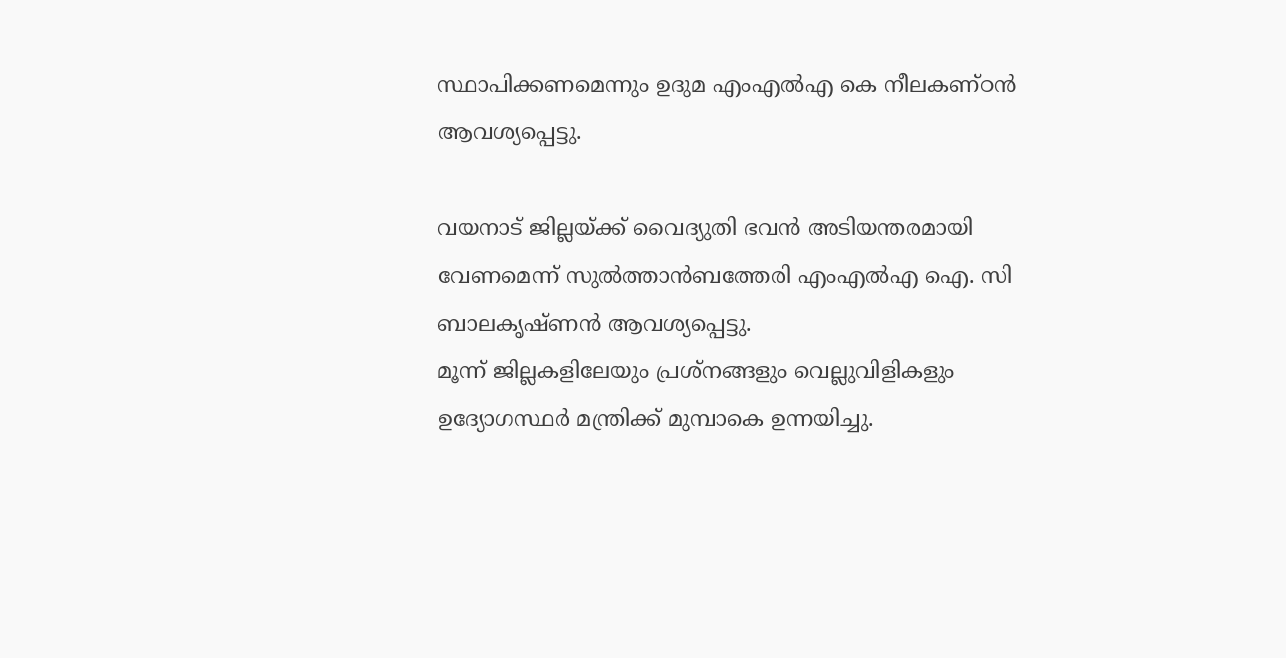സ്ഥാപിക്കണമെന്നും ഉദുമ എംഎല്‍എ കെ നീലകണ്ഠന്‍ ആവശ്യപ്പെട്ടു.

വയനാട് ജില്ലയ്ക്ക് വൈദ്യുതി ഭവന്‍ അടിയന്തരമായി വേണമെന്ന് സുല്‍ത്താന്‍ബത്തേരി എംഎല്‍എ ഐ. സി ബാലകൃഷ്ണന്‍ ആവശ്യപ്പെട്ടു.
മൂന്ന് ജില്ലകളിലേയും പ്രശ്നങ്ങളും വെല്ലുവിളികളും ഉദ്യോഗസ്ഥര്‍ മന്ത്രിക്ക് മുമ്പാകെ ഉന്നയിച്ചു.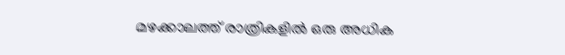മഴക്കാലത്ത് രാത്രികളില്‍ ഒരു അധിക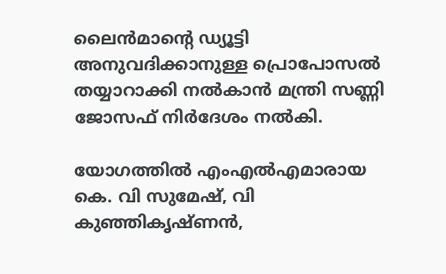ലൈന്‍മാന്റെ ഡ്യൂട്ടി അനുവദിക്കാനുള്ള പ്രൊപോസല്‍ തയ്യാറാക്കി നല്‍കാന്‍ മന്ത്രി സണ്ണി ജോസഫ് നിര്‍ദേശം നല്‍കി.

യോഗത്തില്‍ എംഎല്‍എമാരായ കെ. വി സുമേഷ്, വി കുഞ്ഞികൃഷ്ണന്‍,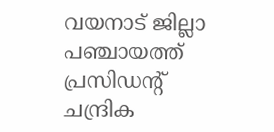വയനാട് ജില്ലാ പഞ്ചായത്ത് പ്രസിഡന്റ് ചന്ദ്രിക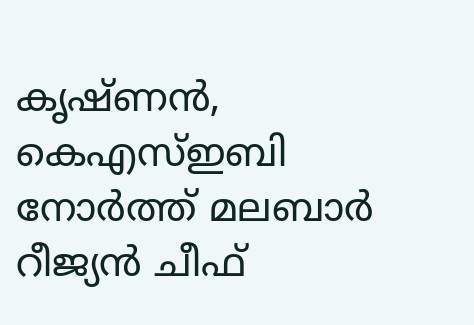കൃഷ്ണന്‍, കെഎസ്ഇബി നോര്‍ത്ത് മലബാര്‍ റീജ്യന്‍ ചീഫ്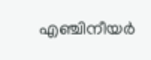എഞ്ചിനീയര്‍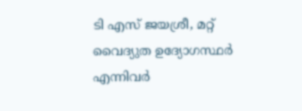ടി എസ് ജയശ്രീ, മറ്റ് വൈദ്യുത ഉദ്യോഗസ്ഥര്‍ എന്നിവര്‍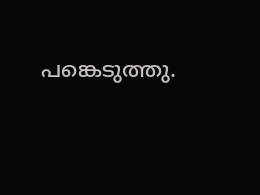പങ്കെടുത്തു.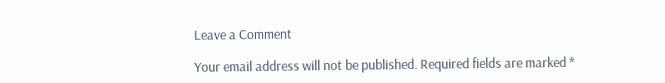Leave a Comment

Your email address will not be published. Required fields are marked *